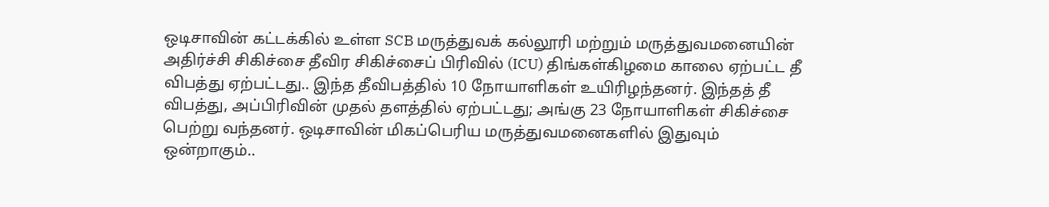ஒடிசாவின் கட்டக்கில் உள்ள SCB மருத்துவக் கல்லூரி மற்றும் மருத்துவமனையின் அதிர்ச்சி சிகிச்சை தீவிர சிகிச்சைப் பிரிவில் (ICU) திங்கள்கிழமை காலை ஏற்பட்ட தீ விபத்து ஏற்பட்டது.. இந்த தீவிபத்தில் 10 நோயாளிகள் உயிரிழந்தனர். இந்தத் தீ விபத்து, அப்பிரிவின் முதல் தளத்தில் ஏற்பட்டது; அங்கு 23 நோயாளிகள் சிகிச்சை பெற்று வந்தனர். ஒடிசாவின் மிகப்பெரிய மருத்துவமனைகளில் இதுவும் ஒன்றாகும்..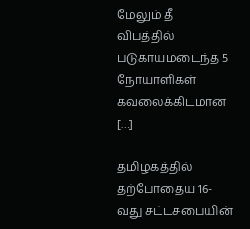மேலும் தீ விபத்தில் படுகாயமடைந்த 5 நோயாளிகள் கவலைக்கிடமான […]

தமிழகத்தில் தற்போதைய 16-வது சட்டசபையின்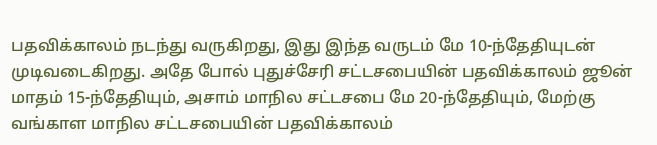பதவிக்காலம் நடந்து வருகிறது, இது இந்த வருடம் மே 10-ந்தேதியுடன் முடிவடைகிறது. அதே போல் புதுச்சேரி சட்டசபையின் பதவிக்காலம் ஜூன் மாதம் 15-ந்தேதியும், அசாம் மாநில சட்டசபை மே 20-ந்தேதியும், மேற்கு வங்காள மாநில சட்டசபையின் பதவிக்காலம்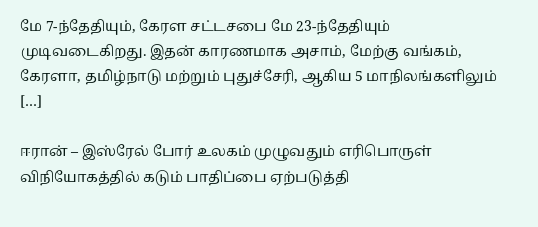மே 7-ந்தேதியும், கேரள சட்டசபை மே 23-ந்தேதியும் முடிவடைகிறது. இதன் காரணமாக அசாம், மேற்கு வங்கம், கேரளா, தமிழ்நாடு மற்றும் புதுச்சேரி, ஆகிய 5 மாநிலங்களிலும் […]

ஈரான் – இஸ்ரேல் போர் உலகம் முழுவதும் எரிபொருள் விநியோகத்தில் கடும் பாதிப்பை ஏற்படுத்தி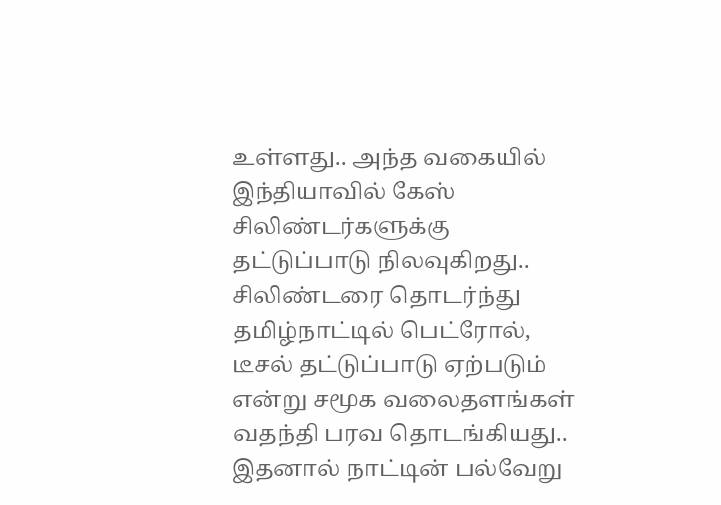உள்ளது.. அந்த வகையில் இந்தியாவில் கேஸ் சிலிண்டர்களுக்கு தட்டுப்பாடு நிலவுகிறது.. சிலிண்டரை தொடர்ந்து தமிழ்நாட்டில் பெட்ரோல், டீசல் தட்டுப்பாடு ஏற்படும் என்று சமூக வலைதளங்கள் வதந்தி பரவ தொடங்கியது.. இதனால் நாட்டின் பல்வேறு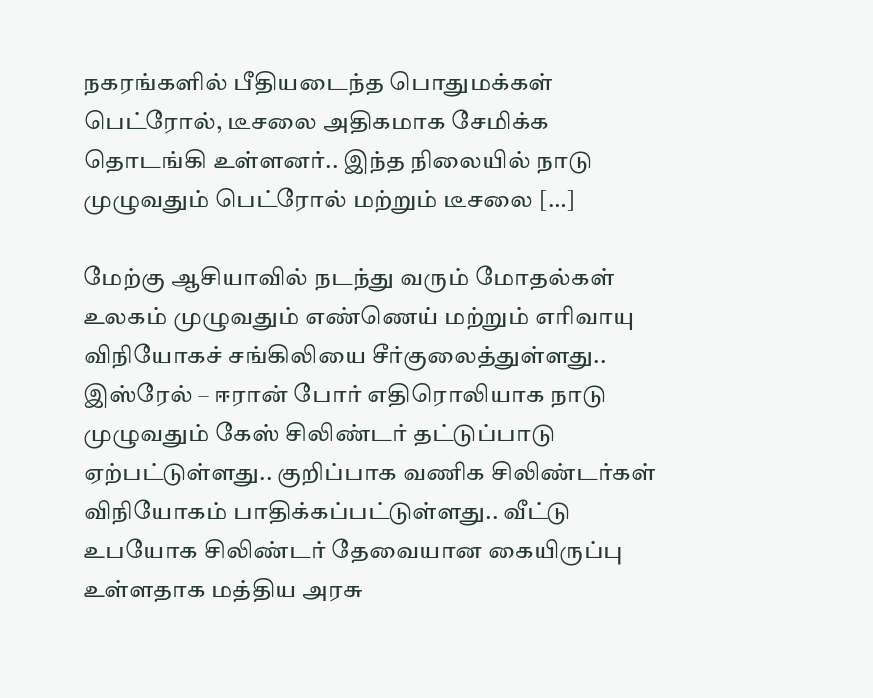நகரங்களில் பீதியடைந்த பொதுமக்கள் பெட்ரோல், டீசலை அதிகமாக சேமிக்க தொடங்கி உள்ளனர்.. இந்த நிலையில் நாடு முழுவதும் பெட்ரோல் மற்றும் டீசலை […]

மேற்கு ஆசியாவில் நடந்து வரும் மோதல்கள் உலகம் முழுவதும் எண்ணெய் மற்றும் எரிவாயு விநியோகச் சங்கிலியை சீர்குலைத்துள்ளது.. இஸ்ரேல் – ஈரான் போர் எதிரொலியாக நாடு முழுவதும் கேஸ் சிலிண்டர் தட்டுப்பாடு ஏற்பட்டுள்ளது.. குறிப்பாக வணிக சிலிண்டர்கள் விநியோகம் பாதிக்கப்பட்டுள்ளது.. வீட்டு உபயோக சிலிண்டர் தேவையான கையிருப்பு உள்ளதாக மத்திய அரசு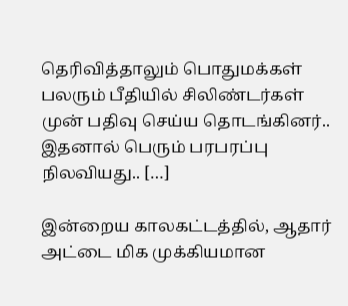தெரிவித்தாலும் பொதுமக்கள் பலரும் பீதியில் சிலிண்டர்கள் முன் பதிவு செய்ய தொடங்கினர்.. இதனால் பெரும் பரபரப்பு நிலவியது.. […]

இன்றைய காலகட்டத்தில், ஆதார் அட்டை மிக முக்கியமான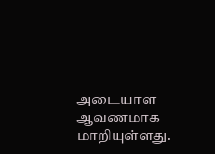அடையாள ஆவணமாக மாறியுள்ளது.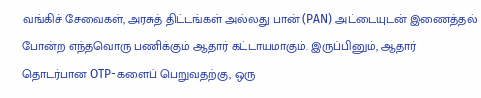வங்கிச் சேவைகள், அரசுத் திட்டங்கள் அல்லது பான் (PAN) அட்டையுடன் இணைத்தல் போன்ற எந்தவொரு பணிக்கும் ஆதார் கட்டாயமாகும். இருப்பினும், ஆதார் தொடர்பான OTP-களைப் பெறுவதற்கு, ஒரு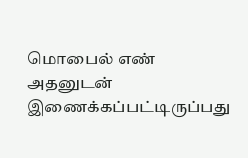மொபைல் எண் அதனுடன் இணைக்கப்பட்டிருப்பது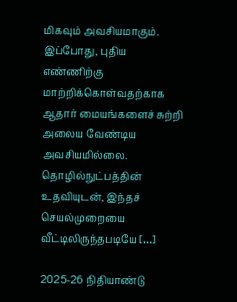மிகவும் அவசியமாகும். இப்போது, புதிய எண்ணிற்கு மாற்றிக்கொள்வதற்காக ஆதார் மையங்களைச் சுற்றி அலைய வேண்டிய அவசியமில்லை. தொழில்நுட்பத்தின் உதவியுடன், இந்தச் செயல்முறையை வீட்டிலிருந்தபடியே […]

2025-26 நிதியாண்டு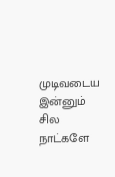முடிவடைய இன்னும் சில நாட்களே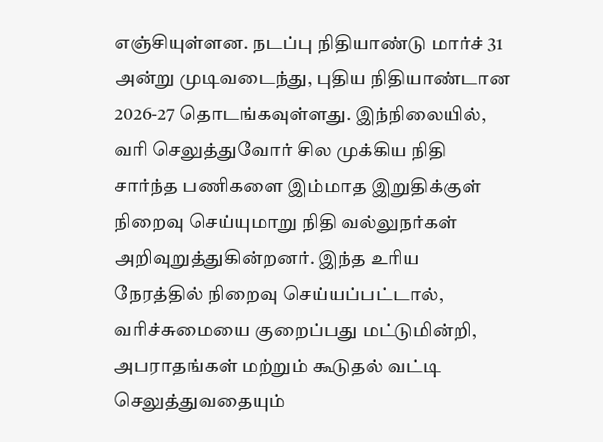எஞ்சியுள்ளன. நடப்பு நிதியாண்டு மார்ச் 31 அன்று முடிவடைந்து, புதிய நிதியாண்டான 2026-27 தொடங்கவுள்ளது. இந்நிலையில், வரி செலுத்துவோர் சில முக்கிய நிதி சார்ந்த பணிகளை இம்மாத இறுதிக்குள் நிறைவு செய்யுமாறு நிதி வல்லுநர்கள் அறிவுறுத்துகின்றனர். இந்த உரிய நேரத்தில் நிறைவு செய்யப்பட்டால், வரிச்சுமையை குறைப்பது மட்டுமின்றி, அபராதங்கள் மற்றும் கூடுதல் வட்டி செலுத்துவதையும்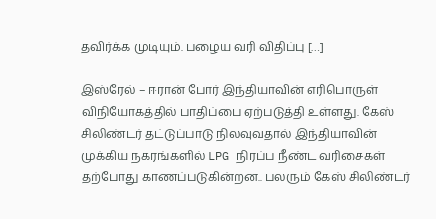தவிர்க்க முடியும். பழைய வரி விதிப்பு […]

இஸ்ரேல் – ஈரான் போர் இந்தியாவின் எரிபொருள் விநியோகத்தில் பாதிப்பை ஏற்படுத்தி உள்ளது. கேஸ் சிலிண்டர் தட்டுப்பாடு நிலவுவதால் இந்தியாவின் முக்கிய நகரங்களில் LPG நிரப்ப நீண்ட வரிசைகள் தற்போது காணப்படுகின்றன.. பலரும் கேஸ் சிலிண்டர்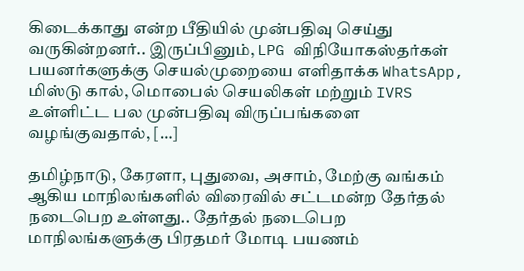கிடைக்காது என்ற பீதியில் முன்பதிவு செய்து வருகின்றனர்.. இருப்பினும், LPG விநியோகஸ்தர்கள் பயனர்களுக்கு செயல்முறையை எளிதாக்க WhatsApp, மிஸ்டு கால், மொபைல் செயலிகள் மற்றும் IVRS உள்ளிட்ட பல முன்பதிவு விருப்பங்களை வழங்குவதால், […]

தமிழ்நாடு, கேரளா, புதுவை, அசாம், மேற்கு வங்கம் ஆகிய மாநிலங்களில் விரைவில் சட்டமன்ற தேர்தல் நடைபெற உள்ளது.. தேர்தல் நடைபெற மாநிலங்களுக்கு பிரதமர் மோடி பயணம்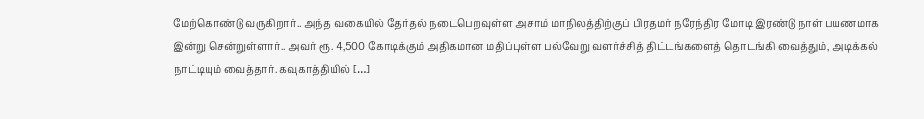மேற்கொண்டு வருகிறார்.. அந்த வகையில் தேர்தல் நடைபெறவுள்ள அசாம் மாநிலத்திற்குப் பிரதமர் நரேந்திர மோடி இரண்டு நாள் பயணமாக இன்று சென்றுள்ளார்.. அவர் ரூ. 4,500 கோடிக்கும் அதிகமான மதிப்புள்ள பல்வேறு வளர்ச்சித் திட்டங்களைத் தொடங்கி வைத்தும், அடிக்கல் நாட்டியும் வைத்தார். கவுகாத்தியில் […]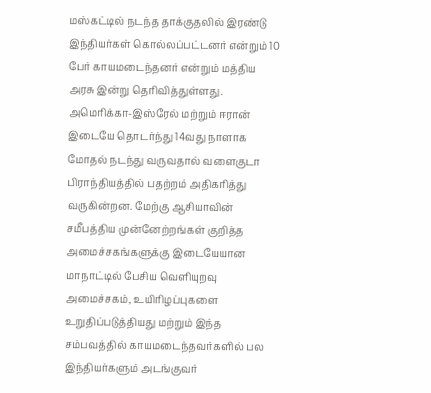மஸ்கட்டில் நடந்த தாக்குதலில் இரண்டு இந்தியர்கள் கொல்லப்பட்டனர் என்றும் 10 பேர் காயமடைந்தனர் என்றும் மத்திய அரசு இன்று தெரிவித்துள்ளது. அமெரிக்கா-இஸ்ரேல் மற்றும் ஈரான் இடையே தொடர்ந்து 14வது நாளாக மோதல் நடந்து வருவதால் வளைகுடா பிராந்தியத்தில் பதற்றம் அதிகரித்து வருகின்றன. மேற்கு ஆசியாவின் சமீபத்திய முன்னேற்றங்கள் குறித்த அமைச்சகங்களுக்கு இடையேயான மாநாட்டில் பேசிய வெளியுறவு அமைச்சகம், உயிரிழப்புகளை உறுதிப்படுத்தியது மற்றும் இந்த சம்பவத்தில் காயமடைந்தவர்களில் பல இந்தியர்களும் அடங்குவர்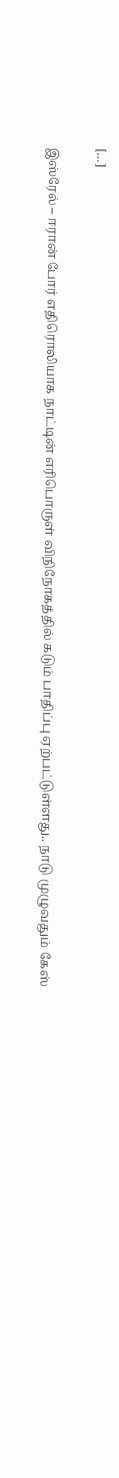[…]

இஸ்ரேல் – ஈரான் போர் எதிரொலியாக நாட்டின் எரிபொருள் விநிநோகத்தில் கடும் பாதிப்பு ஏற்பட்டுள்ளது.. நாடு முழுவதும் கேஸ்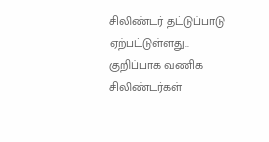சிலிண்டர் தட்டுப்பாடு ஏற்பட்டுள்ளது.. குறிப்பாக வணிக சிலிண்டர்கள்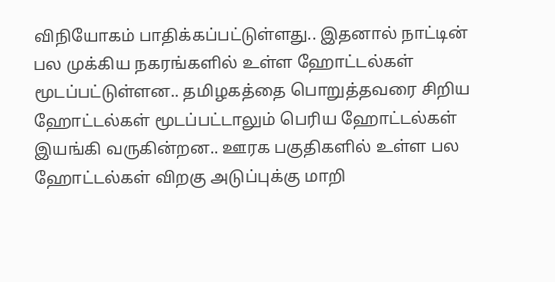விநியோகம் பாதிக்கப்பட்டுள்ளது.. இதனால் நாட்டின் பல முக்கிய நகரங்களில் உள்ள ஹோட்டல்கள் மூடப்பட்டுள்ளன.. தமிழகத்தை பொறுத்தவரை சிறிய ஹோட்டல்கள் மூடப்பட்டாலும் பெரிய ஹோட்டல்கள் இயங்கி வருகின்றன.. ஊரக பகுதிகளில் உள்ள பல ஹோட்டல்கள் விறகு அடுப்புக்கு மாறி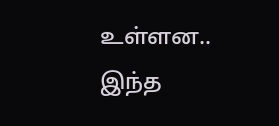உள்ளன.. இந்த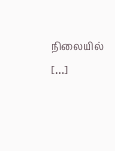நிலையில் […]